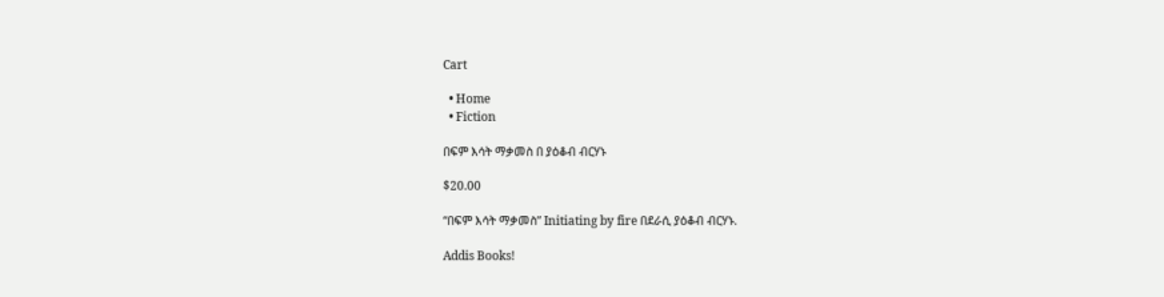Cart

  • Home
  • Fiction

በፍም እሳት ማቃመስ በ ያዕቆብ ብርሃኑ

$20.00

“በፍም እሳት ማቃመስ” Initiating by fire በደራሲ ያዕቆብ ብርሃኑ.

Addis Books!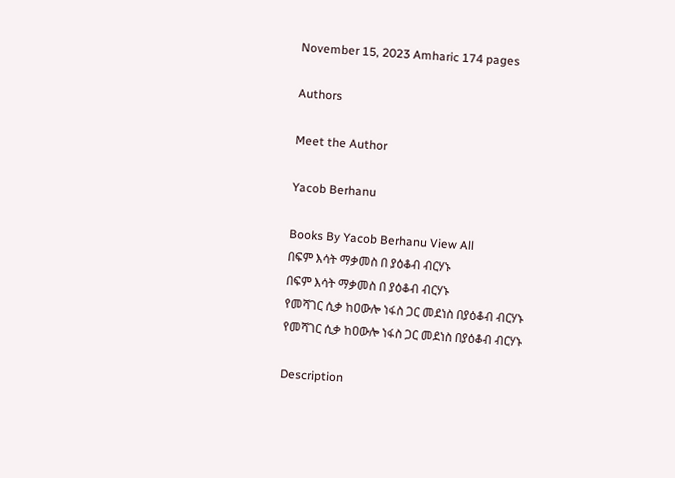November 15, 2023 Amharic 174 pages

Authors

Meet the Author

Yacob Berhanu

Books By Yacob Berhanu View All
በፍም እሳት ማቃመስ በ ያዕቆብ ብርሃኑ
በፍም እሳት ማቃመስ በ ያዕቆብ ብርሃኑ
የመሻገር ሲቃ ከዐውሎ ነፋስ ጋር መደነስ በያዕቆብ ብርሃኑ
የመሻገር ሲቃ ከዐውሎ ነፋስ ጋር መደነስ በያዕቆብ ብርሃኑ

Description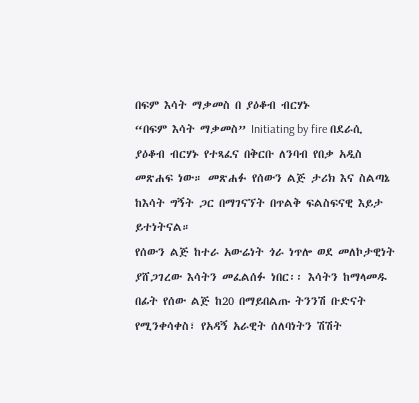በፍም እሳት ማቃመስ በ ያዕቆብ ብርሃኑ
“በፍም እሳት ማቃመስ” Initiating by fire በደራሲ ያዕቆብ ብርሃኑ የተጻፈና በቅርቡ ለንባብ የበቃ አዲስ መጽሐፍ ነው። መጽሐፉ የሰውን ልጅ ታሪክ እና ስልጣኔ ከእሳት ግኝት ጋር በማገናኘት በጥልቅ ፍልስፍናዊ እይታ ይተነትናል።
የሰውን ልጅ ከተራ አውሬነት ጎራ ነጥሎ ወደ መለኮታዊነት ያሸጋገረው እሳትን መፈልሰፉ ነበር፡፡ እሳትን ከማላመዱ በፊት የሰው ልጅ ከ20 በማይበልጡ ትንንሽ ቡድናት የሚንቀሳቀስ፣ የአዳኝ አራዊት ሰለባነትን ሽሽት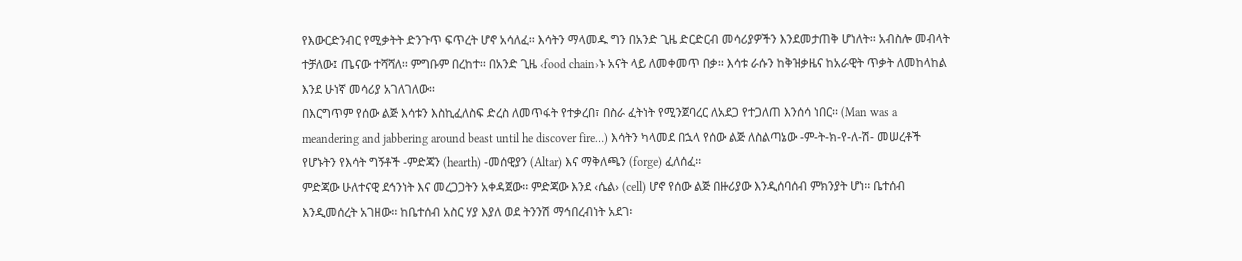የእውርድንብር የሚቃትት ድንጉጥ ፍጥረት ሆኖ አሳለፈ፡፡ እሳትን ማላመዱ ግን በአንድ ጊዜ ድርድርብ መሳሪያዎችን እንደመታጠቅ ሆነለት፡፡ አብስሎ መብላት ተቻለው፤ ጤናው ተሻሻለ፡፡ ምግቡም በረከተ፡፡ በአንድ ጊዜ ‹food chain›ኑ አናት ላይ ለመቀመጥ በቃ፡፡ እሳቱ ራሱን ከቅዝቃዜና ከአራዊት ጥቃት ለመከላከል እንደ ሁነኛ መሳሪያ አገለገለው፡፡
በእርግጥም የሰው ልጅ እሳቱን እስኪፈለስፍ ድረስ ለመጥፋት የተቃረበ፣ በስራ ፈትነት የሚንጀባረር ለአደጋ የተጋለጠ እንሰሳ ነበር፡፡ (Man was a meandering and jabbering around beast until he discover fire…) እሳትን ካላመደ በኋላ የሰው ልጅ ለስልጣኔው -ም-ት-ክ-የ-ለ-ሽ- መሠረቶች የሆኑትን የእሳት ግኝቶች -ምድጃን (hearth) -መሰዊያን (Altar) እና ማቅለጫን (forge) ፈለሰፈ፡፡
ምድጃው ሁለተናዊ ደኅንነት እና መረጋጋትን አቀዳጀው፡፡ ምድጃው እንደ ‹ሴል› (cell) ሆኖ የሰው ልጅ በዙሪያው እንዲሰባሰብ ምክንያት ሆነ፡፡ ቤተሰብ እንዲመሰረት አገዘው፡፡ ከቤተሰብ አስር ሃያ እያለ ወደ ትንንሽ ማኅበረብነት አደገ፡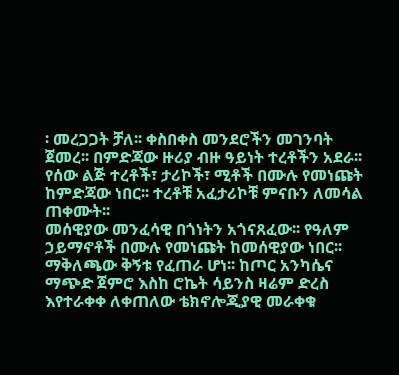፡ መረጋጋት ቻለ፡፡ ቀስበቀስ መንደሮችን መገንባት ጀመረ፡፡ በምድጃው ዙሪያ ብዙ ዓይነት ተረቶችን አደራ፡፡ የሰው ልጅ ተረቶች፣ ታሪኮች፣ ሚቶች በሙሉ የመነጩት ከምድጃው ነበር፡፡ ተረቶቹ አፈታሪኮቹ ምናቡን ለመሳል ጠቀሙት፡፡
መሰዊያው መንፈሳዊ በጎነትን አጎናጸፈው፡፡ የዓለም ኃይማኖቶች በሙሉ የመነጩት ከመሰዊያው ነበር፡፡
ማቅለጫው ቅኝቱ የፈጠራ ሆነ፡፡ ከጦር አንካሴና ማጭድ ጀምሮ እስከ ሮኬት ሳይንስ ዛሬም ድረስ እየተራቀቀ ለቀጠለው ቴክኖሎጂያዊ መራቀቁ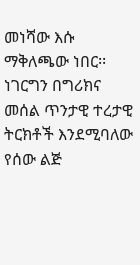መነሻው እሱ ማቅለጫው ነበር፡፡ነገርግን በግሪክና መሰል ጥንታዊ ተረታዊ ትርክቶች እንደሚባለው የሰው ልጅ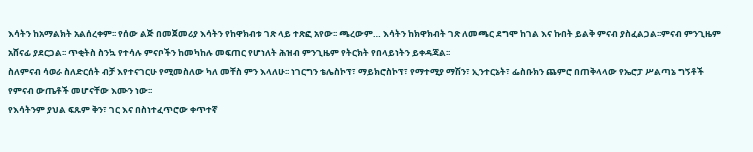እሳትን ከአማልክት አልሰረቀም፡፡ የሰው ልጅ በመጀመሪያ እሳትን የከዋክብቱ ገጽ ላይ ተጽፎ አየው፡፡ ጫረውም… እሳትን ከክዋክብት ገጽ ለመጫር ደግሞ ከገል እና ኩበት ይልቅ ምናብ ያስፈልጋል፡፡ምናብ ምንጊዜም አሸናፊ ያደርጋል፡፡ ጥቂትስ ስንኳ የተሳሉ ምናቦችን ከመካከሉ መፍጠር የሆነለት ሕዝብ ምንጊዜም የትርክት የበላይነትን ይቀዳጃል፡፡
ስለምናብ ሳወራ ስለድርሰት ብቻ እየተናገርሁ የሚመስለው ካለ መቸስ ምን እላለሁ፡፡ ነገርግን ቴሌስኮፕ፣ ማይክሮስኮፕ፣ የማተሚያ ማሽን፣ ኢንተርኔት፣ ፌስቡክን ጨምሮ በጠቅላላው የኤሮፓ ሥልጣኔ ግኝቶች የምናብ ውጤቶች መሆናቸው እሙን ነው፡፡
የእሳትንም ያህል ፍጹም ቅን፣ ገር እና በስነተፈጥሮው ቀጥተኛ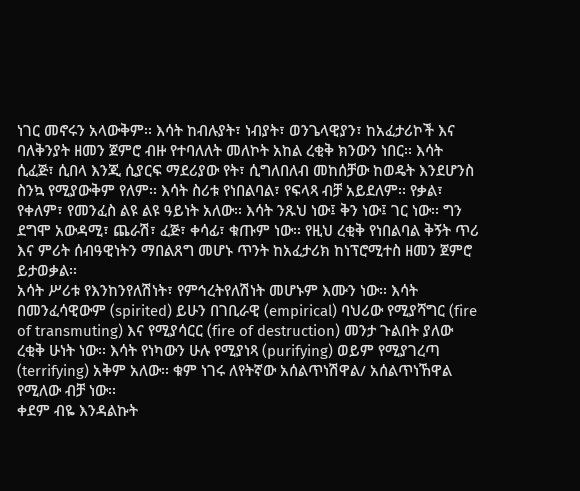ነገር መኖሩን አላውቅም፡፡ እሳት ከብሉያት፣ ነብያት፣ ወንጌላዊያን፣ ከአፈታሪኮች እና ባለቅንያት ዘመን ጀምሮ ብዙ የተባለለት መለኮት አከል ረቂቅ ክንውን ነበር፡፡ እሳት ሲፈጅ፣ ሲበላ እንጂ ሲያርፍ ማደሪያው የት፣ ሲግለበለብ መከሰቻው ከወዴት እንደሆንስ ስንኳ የሚያውቅም የለም፡፡ እሳት ስሪቱ የነበልባል፣ የፍላጻ ብቻ አይደለም፡፡ የቃል፣ የቀለም፣ የመንፈስ ልዩ ልዩ ዓይነት አለው፡፡ እሳት ንጹህ ነው፤ ቅን ነው፤ ገር ነው፡፡ ግን ደግሞ አውዳሚ፣ ጨራሽ፣ ፈጅ፣ ቀሳፊ፣ ቁጡም ነው፡፡ የዚህ ረቂቅ የነበልባል ቅኝት ጥሪ እና ምሪት ሰብዓዊነትን ማበልጸግ መሆኑ ጥንት ከአፈታሪክ ከነፕሮሚተስ ዘመን ጀምሮ ይታወቃል፡፡
አሳት ሥሪቱ የእንከንየለሽነት፣ የምኅረትየለሽነት መሆኑም እሙን ነው፡፡ እሳት በመንፈሳዊውም (spirited) ይሁን በገቢራዊ (empirical) ባህሪው የሚያሻግር (fire of transmuting) እና የሚያሳርር (fire of destruction) መንታ ጉልበት ያለው ረቂቅ ሁነት ነው፡፡ እሳት የነካውን ሁሉ የሚያነጻ (purifying) ወይም የሚያገረጣ (terrifying) አቅም አለው፡፡ ቁም ነገሩ ለየትኛው አሰልጥነሽዋል/ አሰልጥነኸዋል የሚለው ብቻ ነው፡፡
ቀደም ብዬ እንዳልኩት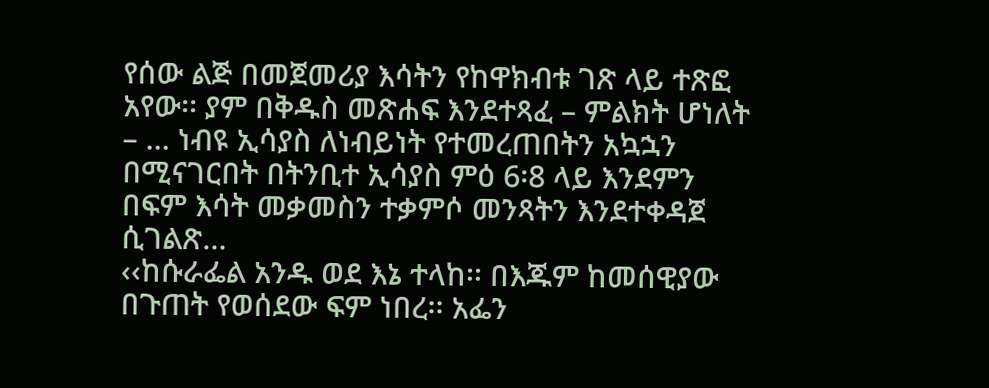የሰው ልጅ በመጀመሪያ እሳትን የከዋክብቱ ገጽ ላይ ተጽፎ አየው፡፡ ያም በቅዱስ መጽሐፍ እንደተጻፈ – ምልክት ሆነለት – … ነብዩ ኢሳያስ ለነብይነት የተመረጠበትን አኳኋን በሚናገርበት በትንቢተ ኢሳያስ ምዕ 6፡8 ላይ እንደምን በፍም እሳት መቃመስን ተቃምሶ መንጻትን እንደተቀዳጀ ሲገልጽ…
‹‹ከሱራፌል አንዱ ወደ እኔ ተላከ፡፡ በእጁም ከመሰዊያው በጉጠት የወሰደው ፍም ነበረ፡፡ አፌን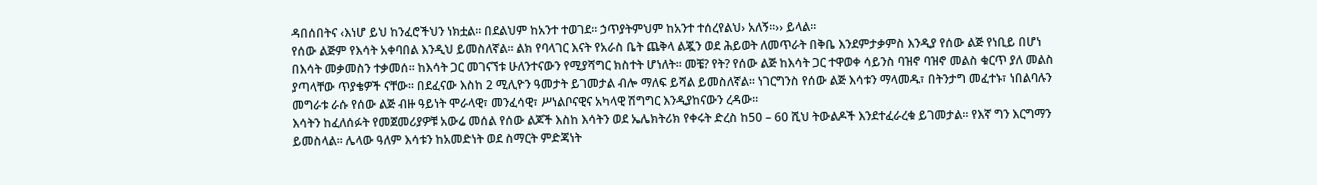ዳበሰበትና ‹እነሆ ይህ ከንፈሮችህን ነክቷል፡፡ በደልህም ከአንተ ተወገደ፡፡ ኃጥያትምህም ከአንተ ተሰረየልህ› አለኝ፡፡›› ይላል፡፡
የሰው ልጅም የእሳት አቀባበል እንዲህ ይመስለኛል፡፡ ልክ የባላገር እናት የአራስ ቤት ጨቅላ ልጇን ወደ ሕይወት ለመጥራት በቅቤ እንደምታቃምስ እንዲያ የሰው ልጅ የነቢይ በሆነ በእሳት መቃመስን ተቃመሰ፡፡ ከእሳት ጋር መገናኘቱ ሁለንተናውን የሚያሻግር ክስተት ሆነለት፡፡ መቼ? የት? የሰው ልጅ ከእሳት ጋር ተዋወቀ ሳይንስ ባዝኖ ባዝኖ መልስ ቁርጥ ያለ መልስ ያጣላቸው ጥያቄዎች ናቸው፡፡ በደፈናው እስከ 2 ሚሊዮን ዓመታት ይገመታል ብሎ ማለፍ ይሻል ይመስለኛል፡፡ ነገርግንስ የሰው ልጅ እሳቱን ማላመዱ፣ በትንታግ መፈተኑ፣ ነበልባሉን መግራቱ ራሱ የሰው ልጅ ብዙ ዓይነት ሞራላዊ፣ መንፈሳዊ፣ ሥነልቦናዊና አካላዊ ሽግግር እንዲያከናውን ረዳው፡፡
እሳትን ከፈለሰፉት የመጀመሪያዎቹ አውሬ መሰል የሰው ልጆች እስከ እሳትን ወደ ኤሌክትሪክ የቀሩት ድረስ ከ50 – 60 ሺህ ትውልዶች እንደተፈራረቁ ይገመታል፡፡ የእኛ ግን እርግማን ይመስላል፡፡ ሌላው ዓለም እሳቱን ከአመድነት ወደ ስማርት ምድጃነት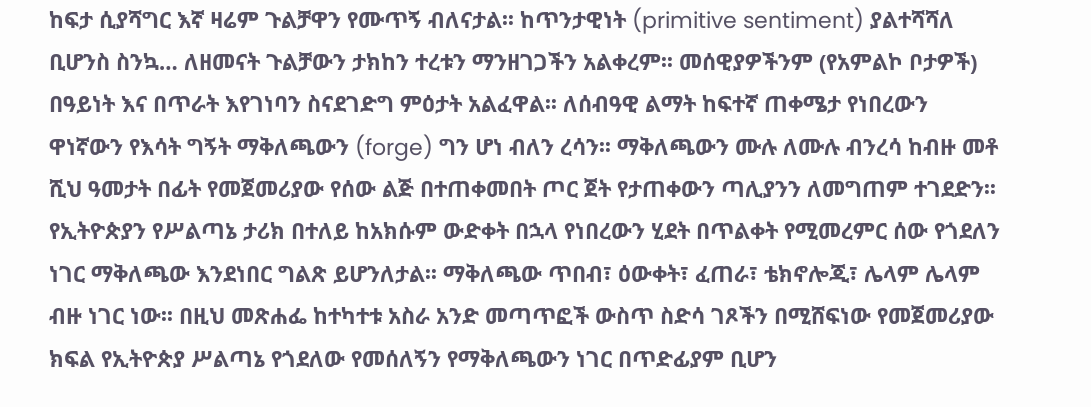ከፍታ ሲያሻግር እኛ ዛሬም ጉልቻዋን የሙጥኝ ብለናታል፡፡ ከጥንታዊነት (primitive sentiment) ያልተሻሻለ ቢሆንስ ስንኳ… ለዘመናት ጉልቻውን ታክከን ተረቱን ማንዘገጋችን አልቀረም፡፡ መሰዊያዎችንም (የአምልኮ ቦታዎች) በዓይነት እና በጥራት እየገነባን ስናደገድግ ምዕታት አልፈዋል፡፡ ለሰብዓዊ ልማት ከፍተኛ ጠቀሜታ የነበረውን ዋነኛውን የእሳት ግኝት ማቅለጫውን (forge) ግን ሆነ ብለን ረሳን፡፡ ማቅለጫውን ሙሉ ለሙሉ ብንረሳ ከብዙ መቶ ሺህ ዓመታት በፊት የመጀመሪያው የሰው ልጅ በተጠቀመበት ጦር ጀት የታጠቀውን ጣሊያንን ለመግጠም ተገደድን፡፡
የኢትዮጵያን የሥልጣኔ ታሪክ በተለይ ከአክሱም ውድቀት በኋላ የነበረውን ሂደት በጥልቀት የሚመረምር ሰው የጎደለን ነገር ማቅለጫው እንደነበር ግልጽ ይሆንለታል፡፡ ማቅለጫው ጥበብ፣ ዕውቀት፣ ፈጠራ፣ ቴክኖሎጂ፣ ሌላም ሌላም ብዙ ነገር ነው፡፡ በዚህ መጽሐፌ ከተካተቱ አስራ አንድ መጣጥፎች ውስጥ ስድሳ ገጾችን በሚሸፍነው የመጀመሪያው ክፍል የኢትዮጵያ ሥልጣኔ የጎደለው የመሰለኝን የማቅለጫውን ነገር በጥድፊያም ቢሆን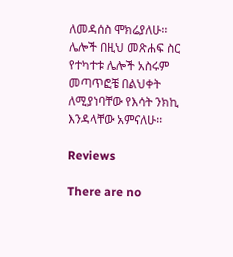ለመዳሰስ ሞክሬያለሁ፡፡ ሌሎች በዚህ መጽሐፍ ስር የተካተቱ ሌሎች አስሩም መጣጥፎቼ በልህቀት ለሚያነባቸው የእሳት ንክኪ እንዳላቸው አምናለሁ፡፡

Reviews

There are no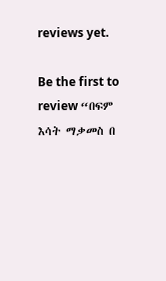reviews yet.

Be the first to review “በፍም እሳት ማቃመስ በ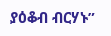ያዕቆብ ብርሃኑ”